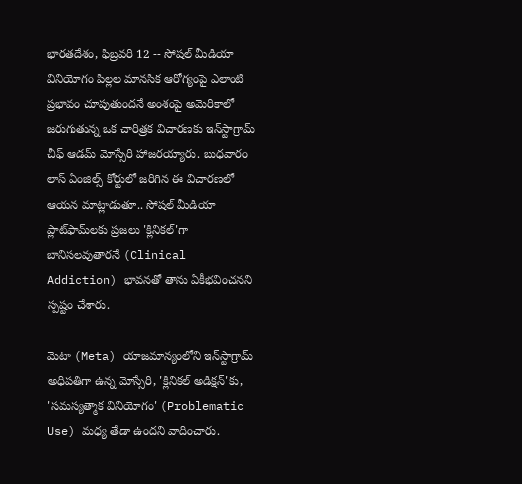భారతదేశం, ఫిబ్రవరి 12 -- సోషల్ మీడియా వినియోగం పిల్లల మానసిక ఆరోగ్యంపై ఎలాంటి ప్రభావం చూపుతుందనే అంశంపై అమెరికాలో జరుగుతున్న ఒక చారిత్రక విచారణకు ఇన్‌స్టాగ్రామ్ చీఫ్ ఆడమ్ మోస్సేరి హాజరయ్యారు. బుధవారం లాస్ ఏంజిల్స్ కోర్టులో జరిగిన ఈ విచారణలో ఆయన మాట్లాడుతూ.. సోషల్ మీడియా ప్లాట్‌ఫామ్‌లకు ప్రజలు 'క్లినికల్‌'గా బానిసలవుతారనే (Clinical Addiction) భావనతో తాను ఏకీభవించనని స్పష్టం చేశారు.

మెటా (Meta) యాజమాన్యంలోని ఇన్‌స్టాగ్రామ్ అధిపతిగా ఉన్న మోస్సేరి, 'క్లినికల్ అడిక్షన్'కు, 'సమస్యత్మాక వినియోగం' (Problematic Use) మధ్య తేడా ఉందని వాదించారు.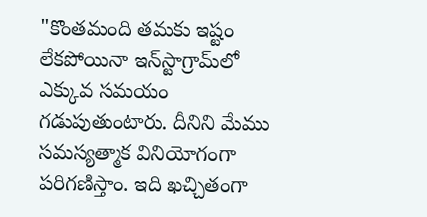"కొంతమంది తమకు ఇష్టం లేకపోయినా ఇన్‌స్టాగ్రామ్‌లో ఎక్కువ సమయం గడుపుతుంటారు. దీనిని మేము సమస్యత్మాక వినియోగంగా పరిగణిస్తాం. ఇది ఖచ్చితంగా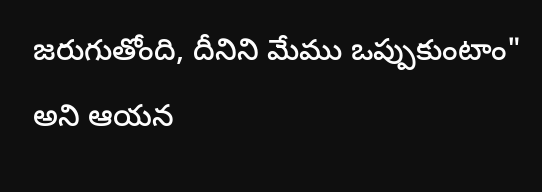జరుగుతోంది, దీనిని మేము ఒప్పుకుంటాం" అని ఆయన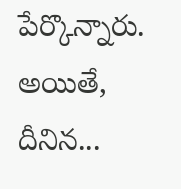పేర్కొన్నారు. అయితే, దీనిన...